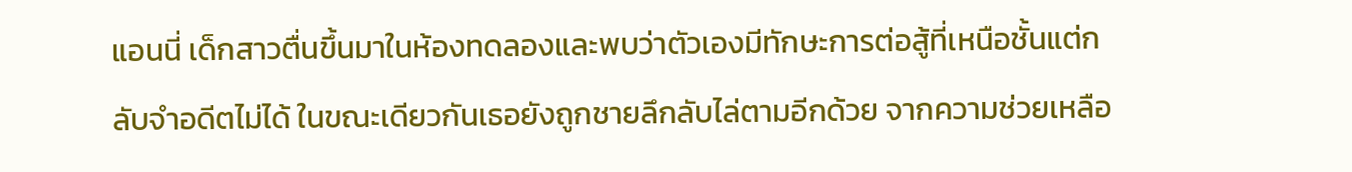แอนนี่ เด็กสาวตื่นขึ้นมาในห้องทดลองและพบว่าตัวเองมีทักษะการต่อสู้ที่เหนือชั้นแต่กลับจำอดีตไม่ได้ ในขณะเดียวกันเธอยังถูกชายลึกลับไล่ตามอีกด้วย จากความช่วยเหลือ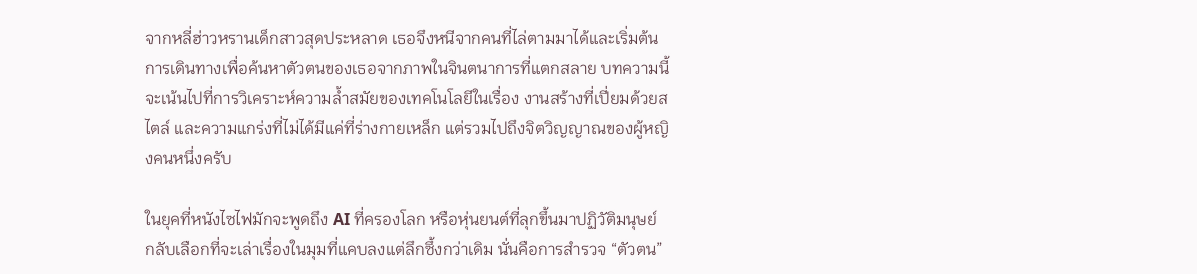จากหลี่ฮ่าวหรานเด็กสาวสุดประหลาด เธอจึงหนีจากคนที่ไล่ตามมาได้และเริ่มต้นการเดินทางเพื่อค้นหาตัวตนของเธอจากภาพในจินตนาการที่แตกสลาย บทความนี้จะเน้นไปที่การวิเคราะห์ความล้ำสมัยของเทคโนโลยีในเรื่อง งานสร้างที่เปี่ยมด้วยสไตล์ และความแกร่งที่ไม่ได้มีแค่ที่ร่างกายเหล็ก แต่รวมไปถึงจิตวิญญาณของผู้หญิงคนหนึ่งครับ

ในยุคที่หนังไซไฟมักจะพูดถึง AI ที่ครองโลก หรือหุ่นยนต์ที่ลุกขึ้นมาปฏิวัติมนุษย์ กลับเลือกที่จะเล่าเรื่องในมุมที่แคบลงแต่ลึกซึ้งกว่าเดิม นั่นคือการสำรวจ “ตัวตน”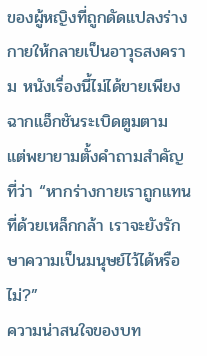ของผู้หญิงที่ถูกดัดแปลงร่างกายให้กลายเป็นอาวุธสงคราม หนังเรื่องนี้ไม่ได้ขายเพียงฉากแอ็กชันระเบิดตูมตาม แต่พยายามตั้งคำถามสำคัญที่ว่า “หากร่างกายเราถูกแทนที่ด้วยเหล็กกล้า เราจะยังรักษาความเป็นมนุษย์ไว้ได้หรือไม่?”
ความน่าสนใจของบท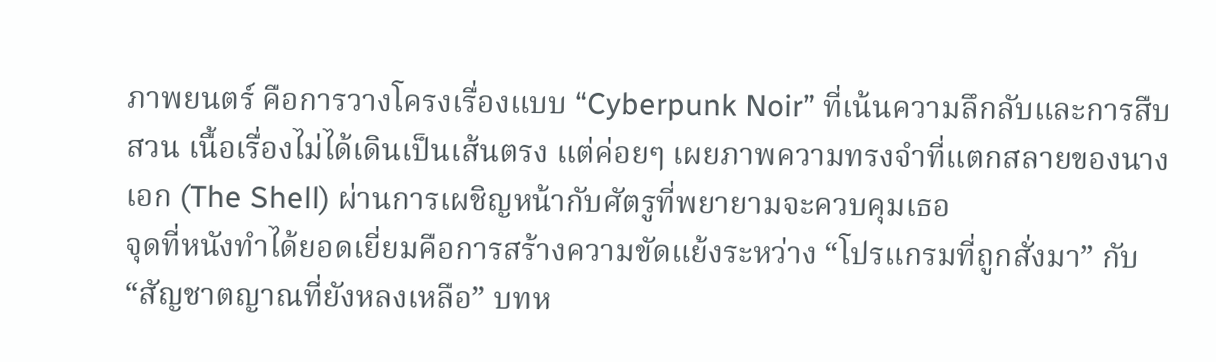ภาพยนตร์ คือการวางโครงเรื่องแบบ “Cyberpunk Noir” ที่เน้นความลึกลับและการสืบสวน เนื้อเรื่องไม่ได้เดินเป็นเส้นตรง แต่ค่อยๆ เผยภาพความทรงจำที่แตกสลายของนางเอก (The Shell) ผ่านการเผชิญหน้ากับศัตรูที่พยายามจะควบคุมเธอ
จุดที่หนังทำได้ยอดเยี่ยมคือการสร้างความขัดแย้งระหว่าง “โปรแกรมที่ถูกสั่งมา” กับ “สัญชาตญาณที่ยังหลงเหลือ” บทห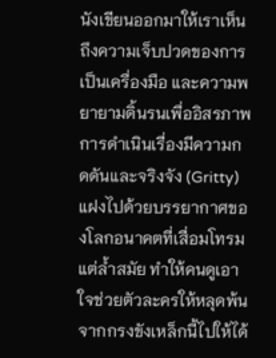นังเขียนออกมาให้เราเห็นถึงความเจ็บปวดของการเป็นเครื่องมือ และความพยายามดิ้นรนเพื่ออิสรภาพ การดำเนินเรื่องมีความกดดันและจริงจัง (Gritty) แฝงไปด้วยบรรยากาศของโลกอนาคตที่เสื่อมโทรมแต่ล้ำสมัย ทำให้คนดูเอาใจช่วยตัวละครให้หลุดพ้นจากกรงขังเหล็กนี้ไปให้ได้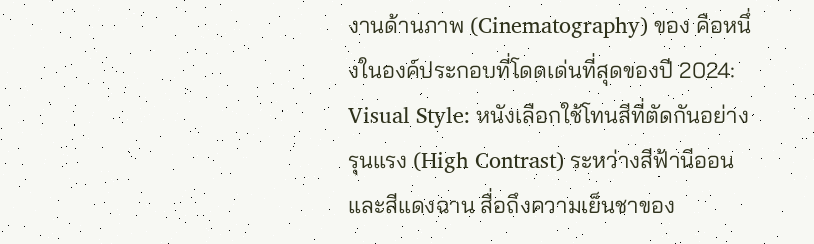งานด้านภาพ (Cinematography) ของ คือหนึ่งในองค์ประกอบที่โดดเด่นที่สุดของปี 2024:
Visual Style: หนังเลือกใช้โทนสีที่ตัดกันอย่างรุนแรง (High Contrast) ระหว่างสีฟ้านีออนและสีแดงฉาน สื่อถึงความเย็นชาของ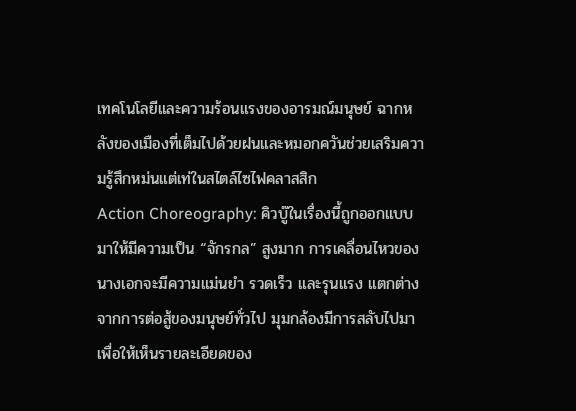เทคโนโลยีและความร้อนแรงของอารมณ์มนุษย์ ฉากหลังของเมืองที่เต็มไปด้วยฝนและหมอกควันช่วยเสริมความรู้สึกหม่นแต่เท่ในสไตล์ไซไฟคลาสสิก
Action Choreography: คิวบู๊ในเรื่องนี้ถูกออกแบบมาให้มีความเป็น “จักรกล” สูงมาก การเคลื่อนไหวของนางเอกจะมีความแม่นยำ รวดเร็ว และรุนแรง แตกต่างจากการต่อสู้ของมนุษย์ทั่วไป มุมกล้องมีการสลับไปมาเพื่อให้เห็นรายละเอียดของ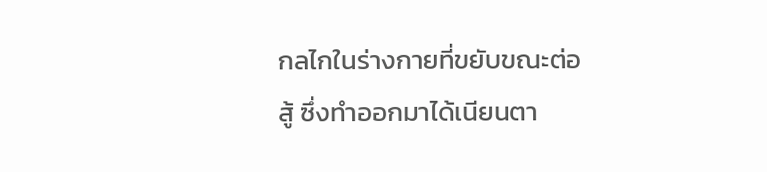กลไกในร่างกายที่ขยับขณะต่อสู้ ซึ่งทำออกมาได้เนียนตา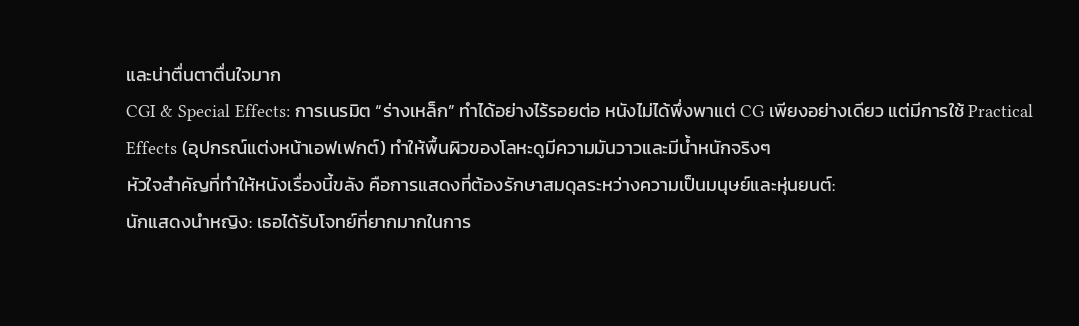และน่าตื่นตาตื่นใจมาก
CGI & Special Effects: การเนรมิต “ร่างเหล็ก” ทำได้อย่างไร้รอยต่อ หนังไม่ได้พึ่งพาแต่ CG เพียงอย่างเดียว แต่มีการใช้ Practical Effects (อุปกรณ์แต่งหน้าเอฟเฟกต์) ทำให้พื้นผิวของโลหะดูมีความมันวาวและมีน้ำหนักจริงๆ
หัวใจสำคัญที่ทำให้หนังเรื่องนี้ขลัง คือการแสดงที่ต้องรักษาสมดุลระหว่างความเป็นมนุษย์และหุ่นยนต์:
นักแสดงนำหญิง: เธอได้รับโจทย์ที่ยากมากในการ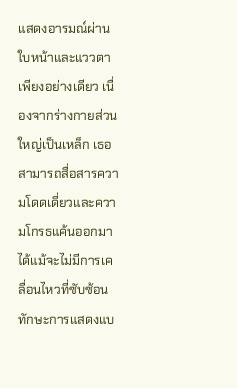แสดงอารมณ์ผ่านใบหน้าและแววตาเพียงอย่างเดียว เนื่องจากร่างกายส่วนใหญ่เป็นเหล็ก เธอสามารถสื่อสารความโดดเดี่ยวและความโกรธแค้นออกมาได้แม้จะไม่มีการเคลื่อนไหวที่ซับซ้อน ทักษะการแสดงแบ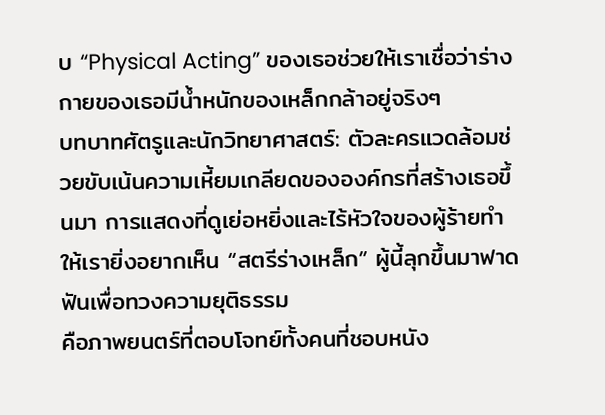บ “Physical Acting” ของเธอช่วยให้เราเชื่อว่าร่างกายของเธอมีน้ำหนักของเหล็กกล้าอยู่จริงๆ
บทบาทศัตรูและนักวิทยาศาสตร์: ตัวละครแวดล้อมช่วยขับเน้นความเหี้ยมเกลียดขององค์กรที่สร้างเธอขึ้นมา การแสดงที่ดูเย่อหยิ่งและไร้หัวใจของผู้ร้ายทำให้เรายิ่งอยากเห็น “สตรีร่างเหล็ก” ผู้นี้ลุกขึ้นมาฟาดฟันเพื่อทวงความยุติธรรม
คือภาพยนตร์ที่ตอบโจทย์ทั้งคนที่ชอบหนัง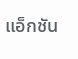แอ็กชัน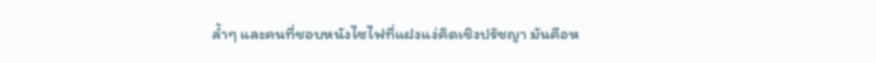ล้ำๆ และคนที่ชอบหนังไซไฟที่แฝงแง่คิดเชิงปรัชญา มันคือห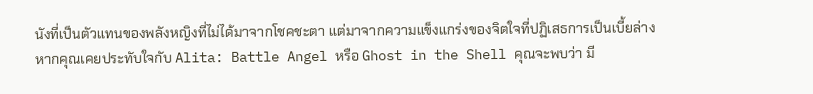นังที่เป็นตัวแทนของพลังหญิงที่ไม่ได้มาจากโชคชะตา แต่มาจากความแข็งแกร่งของจิตใจที่ปฏิเสธการเป็นเบี้ยล่าง
หากคุณเคยประทับใจกับ Alita: Battle Angel หรือ Ghost in the Shell คุณจะพบว่า มี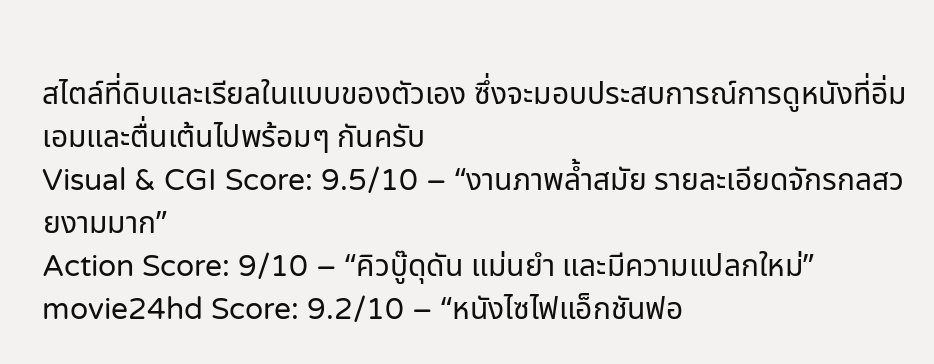สไตล์ที่ดิบและเรียลในแบบของตัวเอง ซึ่งจะมอบประสบการณ์การดูหนังที่อิ่มเอมและตื่นเต้นไปพร้อมๆ กันครับ
Visual & CGI Score: 9.5/10 – “งานภาพล้ำสมัย รายละเอียดจักรกลสวยงามมาก”
Action Score: 9/10 – “คิวบู๊ดุดัน แม่นยำ และมีความแปลกใหม่”
movie24hd Score: 9.2/10 – “หนังไซไฟแอ็กชันฟอ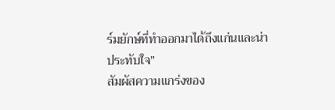ร์มยักษ์ที่ทำออกมาได้ถึงแก่นและน่าประทับใจ”
สัมผัสความแกร่งของ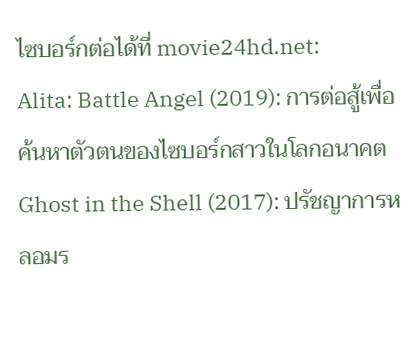ไซบอร์กต่อได้ที่ movie24hd.net:
Alita: Battle Angel (2019): การต่อสู้เพื่อค้นหาตัวตนของไซบอร์กสาวในโลกอนาคต
Ghost in the Shell (2017): ปรัชญาการหลอมร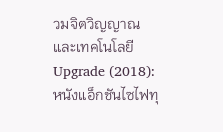วมจิตวิญญาณและเทคโนโลยี
Upgrade (2018): หนังแอ็กชันไซไฟทุ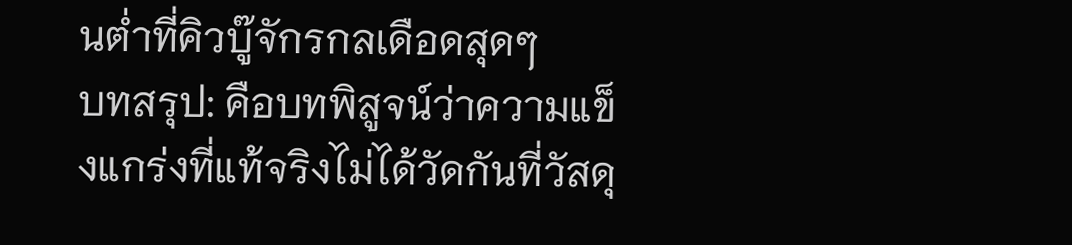นต่ำที่คิวบู๊จักรกลเดือดสุดๆ
บทสรุป: คือบทพิสูจน์ว่าความแข็งแกร่งที่แท้จริงไม่ได้วัดกันที่วัสดุ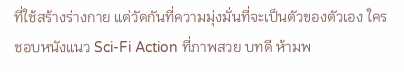ที่ใช้สร้างร่างกาย แต่วัดกันที่ความมุ่งมั่นที่จะเป็นตัวของตัวเอง ใครชอบหนังแนว Sci-Fi Action ที่ภาพสวย บทดี ห้ามพ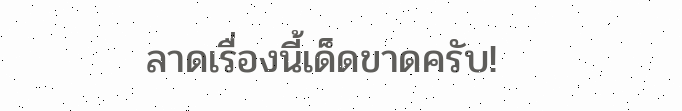ลาดเรื่องนี้เด็ดขาดครับ!